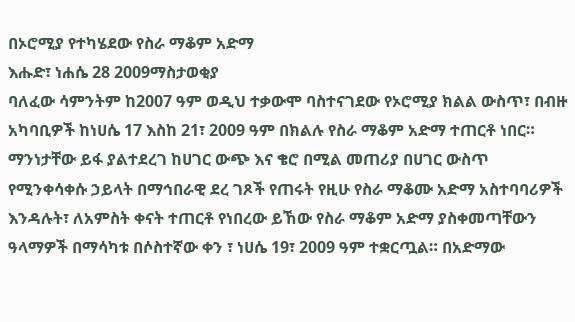በኦሮሚያ የተካሄደው የስራ ማቆም አድማ
እሑድ፣ ነሐሴ 28 2009ማስታወቂያ
ባለፈው ሳምንትም ከ2007 ዓም ወዲህ ተቃውሞ ባስተናገደው የኦሮሚያ ክልል ውስጥ፣ በብዙ አካባቢዎች ከነሀሴ 17 እስከ 21፣ 2009 ዓም በክልሉ የስራ ማቆም አድማ ተጠርቶ ነበር። ማንነታቸው ይፋ ያልተደረገ ከሀገር ውጭ እና ቄሮ በሚል መጠሪያ በሀገር ውስጥ የሚንቀሳቀሱ ኃይላት በማኅበራዊ ደረ ገጾች የጠሩት የዚሁ የስራ ማቆሙ አድማ አስተባባሪዎች እንዳሉት፣ ለአምስት ቀናት ተጠርቶ የነበረው ይኸው የስራ ማቆም አድማ ያስቀመጣቸውን ዓላማዎች በማሳካቱ በሶስተኛው ቀን ፣ ነሀሴ 19፣ 2009 ዓም ተቋርጧል። በአድማው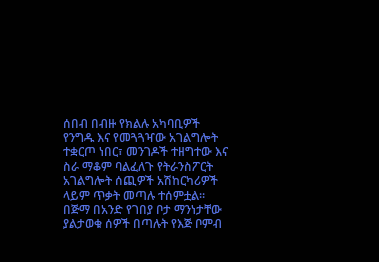ሰበብ በብዙ የክልሉ አካባቢዎች የንግዱ እና የመጓጓዣው አገልግሎት ተቋርጦ ነበር፣ መንገዶች ተዘግተው እና ስራ ማቆም ባልፈለጉ የትራንስፖርት አገልግሎት ሰጪዎች አሽከርካሪዎች ላይም ጥቃት መጣሉ ተሰምቷል። በጅማ በአንድ የገበያ ቦታ ማንነታቸው ያልታወቁ ሰዎች በጣሉት የእጅ ቦምብ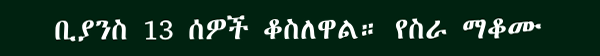ቢያንስ 13 ሰዎች ቆስለዋል። የስራ ማቆሙ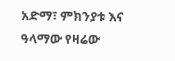አድማ፣ ምክንያቱ እና ዓላማው የዛሬው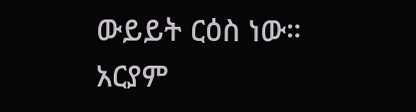ውይይት ርዕስ ነው።
አርያም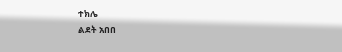ተክሌ
ልደት አበበ